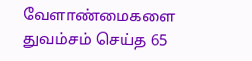வேளாண்மைகளை துவம்சம் செய்த 65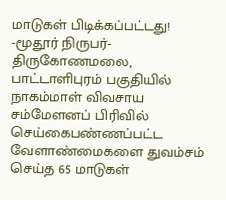மாடுகள் பிடிக்கப்பட்டது!
-மூதூர் நிருபர்-
திருகோணமலை, பாட்டாளிபுரம் பகுதியில் நாகம்மாள் விவசாய சம்மேளனப் பிரிவில் செய்கைபண்ணப்பட்ட வேளாண்மைகளை துவம்சம் செய்த 65 மாடுகள்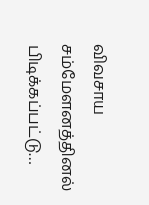விவசாய சம்மேளனத்தினல் பிடிக்கப்பட்டு…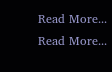Read More...
Read More...